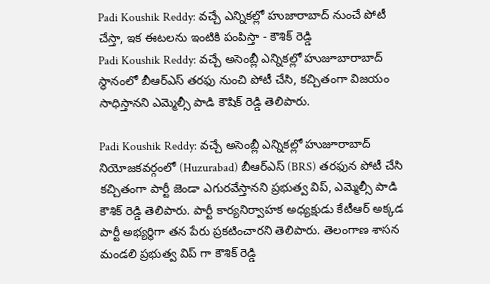Padi Koushik Reddy: వచ్చే ఎన్నికల్లో హుజారాబాద్ నుంచే పోటీ చేస్తా, ఇక ఈటలను ఇంటికి పంపిస్తా - కౌశిక్ రెడ్డి
Padi Koushik Reddy: వచ్చే అసెంబ్లీ ఎన్నికల్లో హుజూబారాబాద్ స్థానంలో బీఆర్ఎస్ తరఫు నుంచి పోటీ చేసి, కచ్చితంగా విజయం సాధిస్తానని ఎమ్మెల్సీ పాడి కౌషిక్ రెడ్డి తెలిపారు.

Padi Koushik Reddy: వచ్చే అసెంబ్లీ ఎన్నికల్లో హుజూరాబాద్ నియోజకవర్గంలో (Huzurabad) బీఆర్ఎస్ (BRS) తరఫున పోటీ చేసి కచ్చితంగా పార్టీ జెండా ఎగురవేస్తానని ప్రభుత్వ విప్, ఎమ్మెల్సీ పాడి కౌశిక్ రెడ్డి తెలిపారు. పార్టీ కార్యనిర్వాహక అధ్యక్షుడు కేటీఆర్ అక్కడ పార్టీ అభ్యర్థిగా తన పేరు ప్రకటించారని తెలిపారు. తెలంగాణ శాసన మండలి ప్రభుత్వ విప్ గా కౌశిక్ రెడ్డి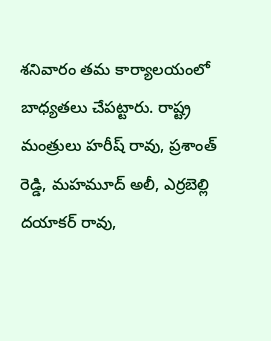శనివారం తమ కార్యాలయంలో బాధ్యతలు చేపట్టారు. రాష్ట్ర మంత్రులు హరీష్ రావు, ప్రశాంత్ రెడ్డి, మహమూద్ అలీ, ఎర్రబెల్లి దయాకర్ రావు,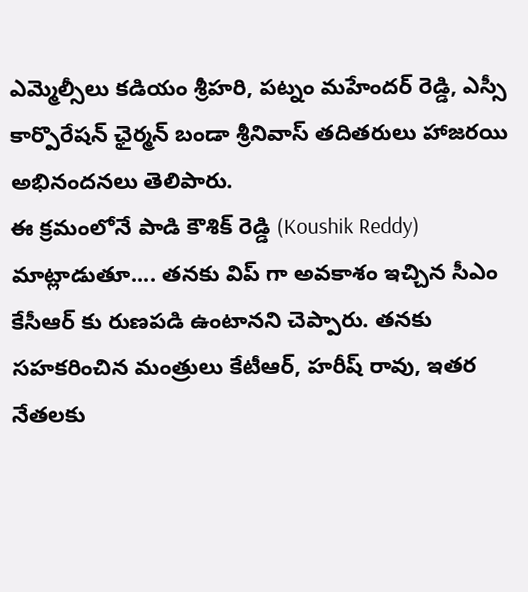ఎమ్మెల్సీలు కడియం శ్రీహరి, పట్నం మహేందర్ రెడ్డి, ఎస్సీ కార్పొరేషన్ ఛైర్మన్ బండా శ్రీనివాస్ తదితరులు హాజరయి అభినందనలు తెలిపారు.
ఈ క్రమంలోనే పాడి కౌశిక్ రెడ్డి (Koushik Reddy) మాట్లాడుతూ.... తనకు విప్ గా అవకాశం ఇచ్చిన సీఎం కేసీఆర్ కు రుణపడి ఉంటానని చెప్పారు. తనకు సహకరించిన మంత్రులు కేటీఆర్, హరీష్ రావు, ఇతర నేతలకు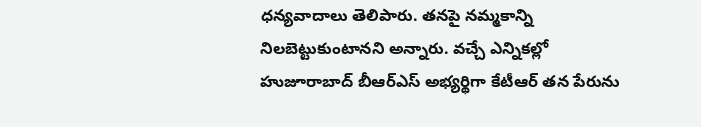ధన్యవాదాలు తెలిపారు. తనపై నమ్మకాన్ని నిలబెట్టుకుంటానని అన్నారు. వచ్చే ఎన్నికల్లో హుజూరాబాద్ బీఆర్ఎస్ అభ్యర్థిగా కేటీఆర్ తన పేరును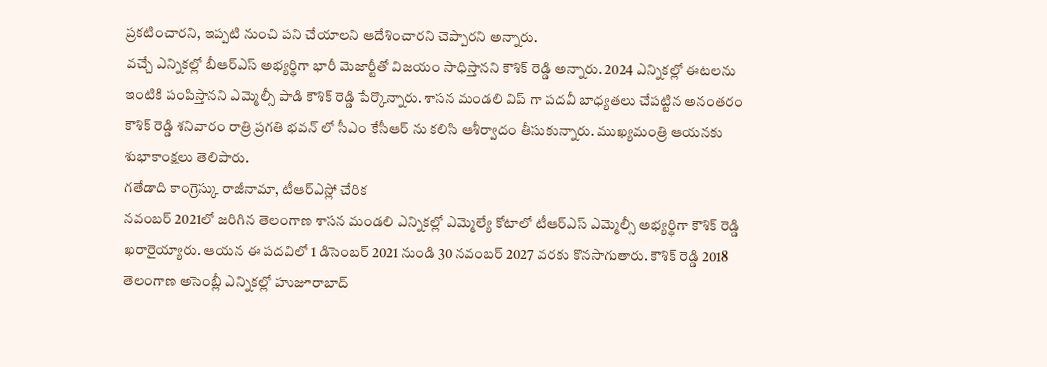ప్రకటించారని, ఇప్పటి నుంచి పని చేయాలని ఆదేశించారని చెప్పారని అన్నారు.
వచ్చే ఎన్నికల్లో బీఆర్ఎస్ అభ్యర్థిగా భారీ మెజార్టీతో విజయం సాధిస్తానని కౌశిక్ రెడ్డి అన్నారు. 2024 ఎన్నికల్లో ఈటలను ఇంటికి పంపిస్తానని ఎమ్మెల్సీ పాడి కౌశిక్ రెడ్డి పేర్కొన్నారు. శాసన మండలి విప్ గా పదవీ బాధ్యతలు చేపట్టిన అనంతరం కౌశిక్ రెడ్డి శనివారం రాత్రి ప్రగతి భవన్ లో సీఎం కేసీఆర్ ను కలిసి ఆశీర్వాదం తీసుకున్నారు. ముఖ్యమంత్రి ఆయనకు శుభాకాంక్షలు తెలిపారు.
గతేడాది కాంగ్రెస్కు రాజీనామా, టీఆర్ఎస్లో చేరిక
నవంబర్ 2021లో జరిగిన తెలంగాణ శాసన మండలి ఎన్నికల్లో ఎమ్మెల్యే కోటాలో టీఆర్ఎస్ ఎమ్మెల్సీ అభ్యర్థిగా కౌశిక్ రెడ్డి ఖరారైయ్యారు. ఆయన ఈ పదవిలో 1 డిసెంబర్ 2021 నుండి 30 నవంబర్ 2027 వరకు కొనసాగుతారు. కౌశిక్ రెడ్డి 2018 తెలంగాణ అసెంబ్లీ ఎన్నికల్లో హుజూరాబాద్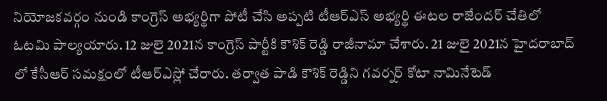నియోజకవర్గం నుండి కాంగ్రెస్ అభ్యర్థిగా పోటీ చేసి అప్పటి టీఆర్ఎస్ అభ్యర్థి ఈటల రాజేందర్ చేతిలో ఓటమి పాల్యయారు. 12 జులై 2021న కాంగ్రెస్ పార్టీకి కౌశిక్ రెడ్డి రాజీనామా చేశారు. 21 జులై 2021న హైదరాబాద్ లో కేసీఆర్ సమక్షంలో టీఆర్ఎస్లో చేరారు. తర్వాత పాడి కౌశిక్ రెడ్డిని గవర్నర్ కోటా నామినేటెడ్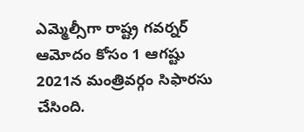ఎమ్మెల్సీగా రాష్ట్ర గవర్నర్ ఆమోదం కోసం 1 ఆగష్టు 2021న మంత్రివర్గం సిఫారసు చేసింది.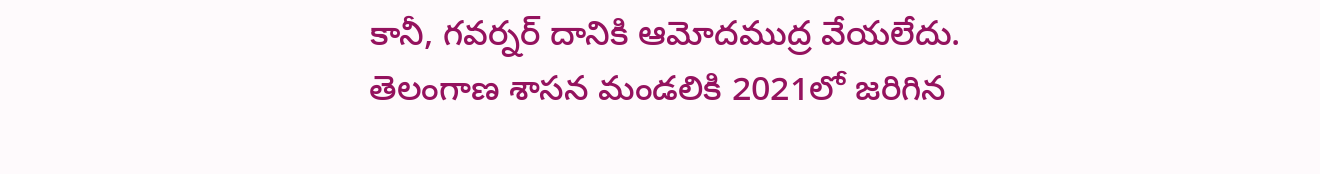కానీ, గవర్నర్ దానికి ఆమోదముద్ర వేయలేదు.
తెలంగాణ శాసన మండలికి 2021లో జరిగిన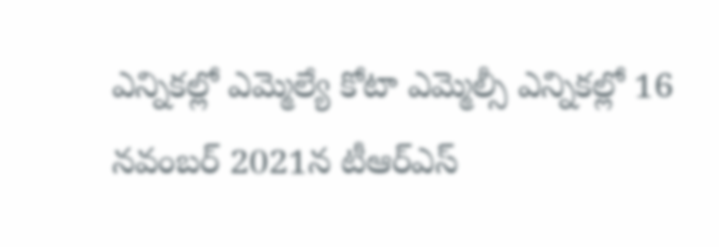ఎన్నికల్లో ఎమ్మెల్యే కోటా ఎమ్మెల్సీ ఎన్నికల్లో 16 నవంబర్ 2021న టీఆర్ఎస్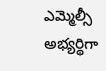ఎమ్మెల్సీ అభ్యర్థిగా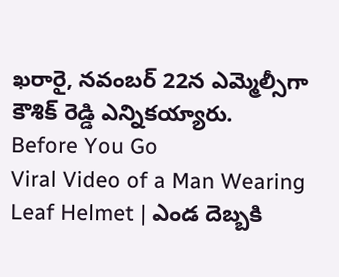ఖరారై, నవంబర్ 22న ఎమ్మెల్సీగా కౌశిక్ రెడ్డి ఎన్నికయ్యారు.
Before You Go
Viral Video of a Man Wearing Leaf Helmet | ఎండ దెబ్బకి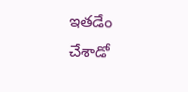ఇతడేం చేశాడో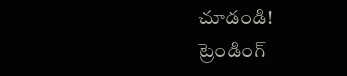చూడండి!
ట్రెండింగ్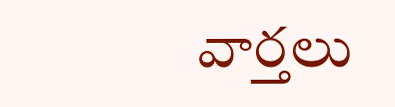వార్తలు